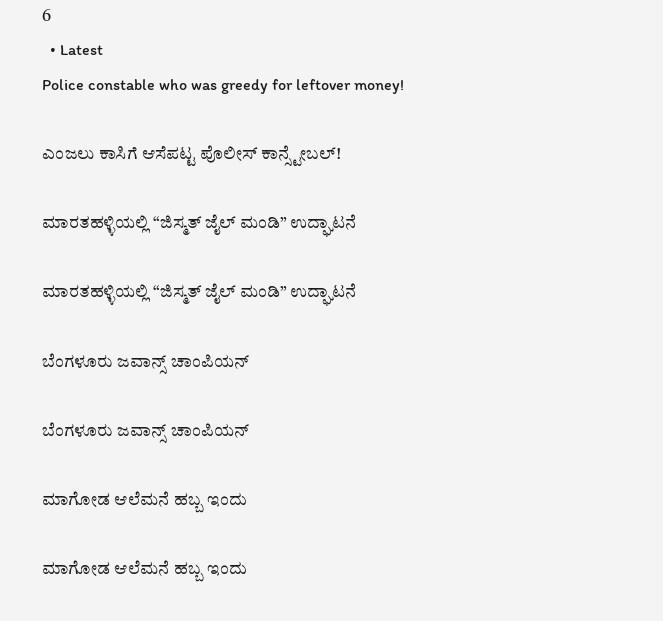6
  • Latest
Police constable who was greedy for leftover money!

ಎಂಜಲು ಕಾಸಿಗೆ ಆಸೆಪಟ್ಟ ಪೊಲೀಸ್ ಕಾನ್ಸ್ಟೇಬಲ್!

ಮಾರತಹಳ್ಳಿಯಲ್ಲಿ “ಜಿಸ್ಮತ್ ಜೈಲ್ ಮಂಡಿ” ಉದ್ಘಾಟನೆ

ಮಾರತಹಳ್ಳಿಯಲ್ಲಿ “ಜಿಸ್ಮತ್ ಜೈಲ್ ಮಂಡಿ” ಉದ್ಘಾಟನೆ

ಬೆಂಗಳೂರು ಜವಾನ್ಸ್ ಚಾಂಪಿಯನ್

ಬೆಂಗಳೂರು ಜವಾನ್ಸ್ ಚಾಂಪಿಯನ್

ಮಾಗೋಡ ಆಲೆಮನೆ ಹಬ್ಬ ಇಂದು

ಮಾಗೋಡ ಆಲೆಮನೆ ಹಬ್ಬ ಇಂದು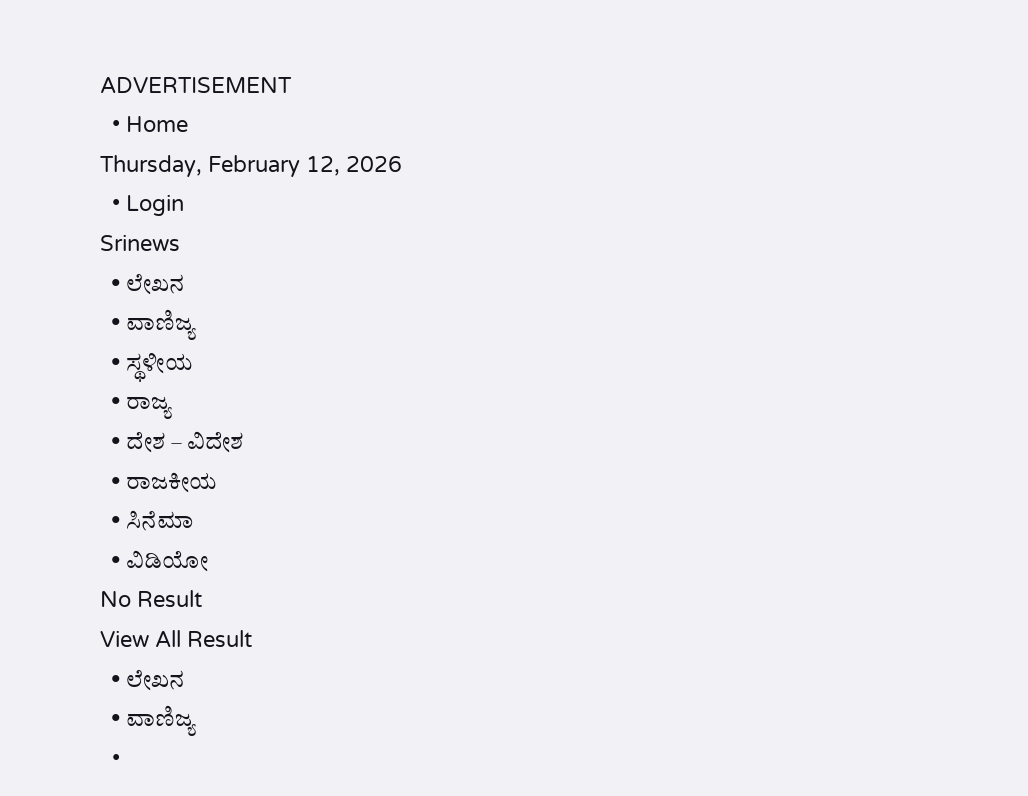ADVERTISEMENT
  • Home
Thursday, February 12, 2026
  • Login
Srinews
  • ಲೇಖನ
  • ವಾಣಿಜ್ಯ
  • ಸ್ಥಳೀಯ
  • ರಾಜ್ಯ
  • ದೇಶ – ವಿದೇಶ
  • ರಾಜಕೀಯ
  • ಸಿನೆಮಾ
  • ವಿಡಿಯೋ
No Result
View All Result
  • ಲೇಖನ
  • ವಾಣಿಜ್ಯ
  •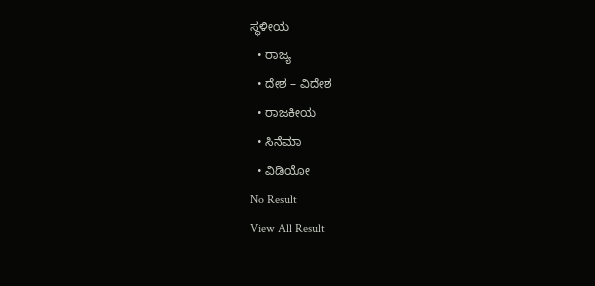ಸ್ಥಳೀಯ
  • ರಾಜ್ಯ
  • ದೇಶ – ವಿದೇಶ
  • ರಾಜಕೀಯ
  • ಸಿನೆಮಾ
  • ವಿಡಿಯೋ
No Result
View All Result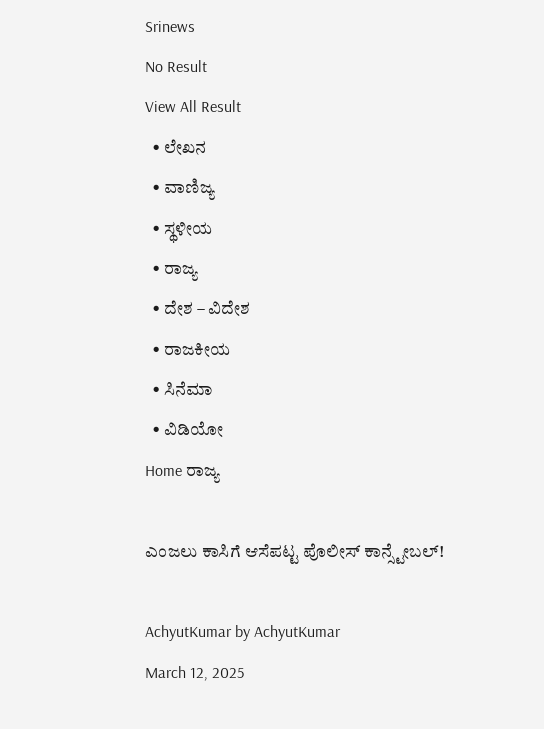Srinews
No Result
View All Result
  • ಲೇಖನ
  • ವಾಣಿಜ್ಯ
  • ಸ್ಥಳೀಯ
  • ರಾಜ್ಯ
  • ದೇಶ – ವಿದೇಶ
  • ರಾಜಕೀಯ
  • ಸಿನೆಮಾ
  • ವಿಡಿಯೋ
Home ರಾಜ್ಯ

ಎಂಜಲು ಕಾಸಿಗೆ ಆಸೆಪಟ್ಟ ಪೊಲೀಸ್ ಕಾನ್ಸ್ಟೇಬಲ್!

AchyutKumar by AchyutKumar
March 12, 2025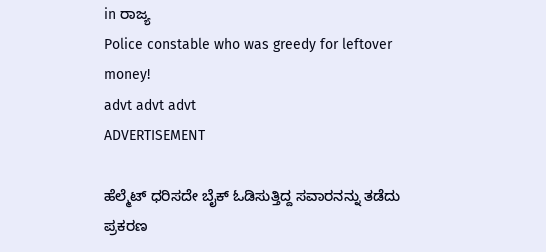in ರಾಜ್ಯ
Police constable who was greedy for leftover money!
advt advt advt
ADVERTISEMENT

ಹೆಲ್ಮೆಟ್ ಧರಿಸದೇ ಬೈಕ್ ಓಡಿಸುತ್ತಿದ್ದ ಸವಾರನನ್ನು ತಡೆದು ಪ್ರಕರಣ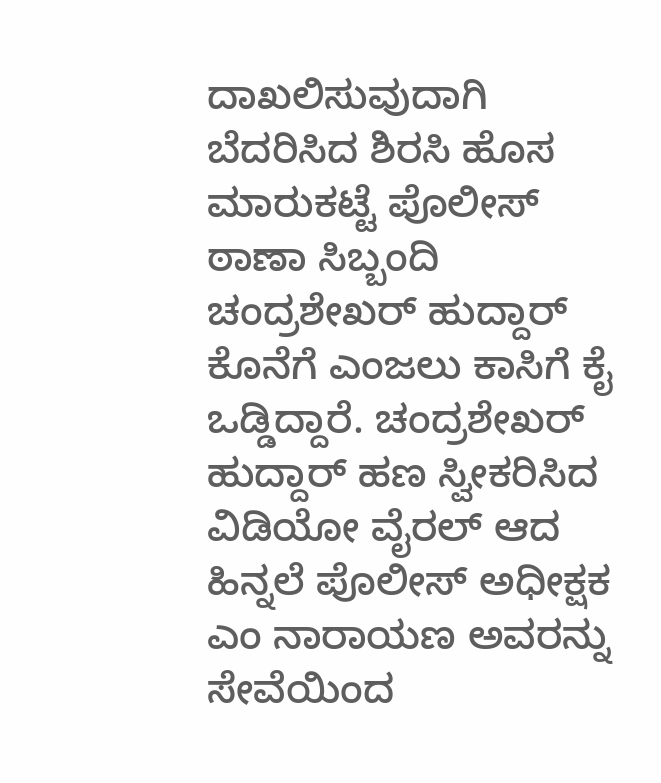ದಾಖಲಿಸುವುದಾಗಿ ಬೆದರಿಸಿದ ಶಿರಸಿ ಹೊಸ ಮಾರುಕಟ್ಟೆ ಪೊಲೀಸ್ ಠಾಣಾ ಸಿಬ್ಬಂದಿ ಚಂದ್ರಶೇಖರ್ ಹುದ್ದಾರ್ ಕೊನೆಗೆ ಎಂಜಲು ಕಾಸಿಗೆ ಕೈ ಒಡ್ಡಿದ್ದಾರೆ. ಚಂದ್ರಶೇಖರ್ ಹುದ್ದಾರ್ ಹಣ ಸ್ವೀಕರಿಸಿದ ವಿಡಿಯೋ ವೈರಲ್ ಆದ ಹಿನ್ನಲೆ ಪೊಲೀಸ್ ಅಧೀಕ್ಷಕ ಎಂ ನಾರಾಯಣ ಅವರನ್ನು ಸೇವೆಯಿಂದ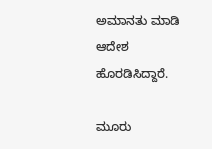ಅಮಾನತು ಮಾಡಿ ಆದೇಶ ಹೊರಡಿಸಿದ್ದಾರೆ.

ಮೂರು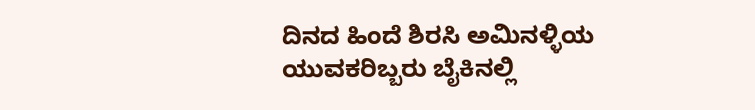ದಿನದ ಹಿಂದೆ ಶಿರಸಿ ಅಮಿನಳ್ಳಿಯ ಯುವಕರಿಬ್ಬರು ಬೈಕಿನಲ್ಲಿ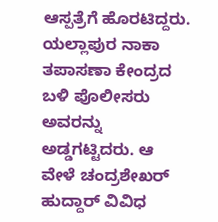ಆಸ್ಪತ್ರೆಗೆ ಹೊರಟಿದ್ದರು. ಯಲ್ಲಾಪುರ ನಾಕಾ ತಪಾಸಣಾ ಕೇಂದ್ರದ ಬಳಿ ಪೊಲೀಸರು ಅವರನ್ನು ಅಡ್ಡಗಟ್ಟಿದರು. ಆ ವೇಳೆ ಚಂದ್ರಶೇಖರ್ ಹುದ್ದಾರ್ ವಿವಿಧ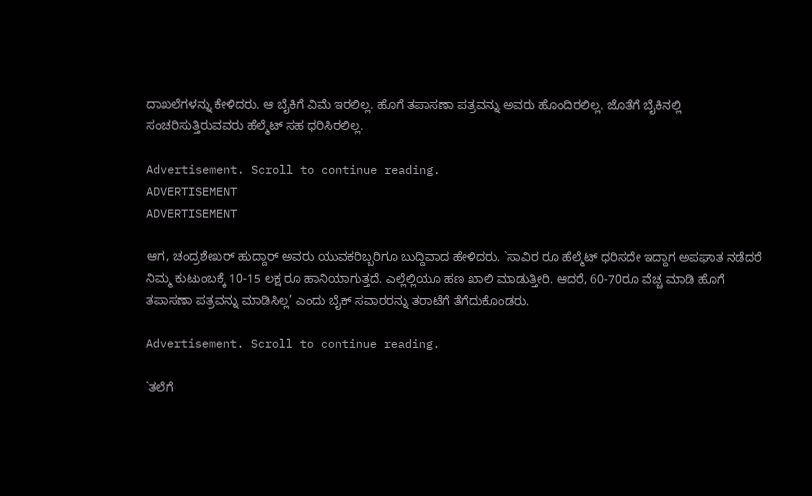ದಾಖಲೆಗಳನ್ನು ಕೇಳಿದರು. ಆ ಬೈಕಿಗೆ ವಿಮೆ ಇರಲಿಲ್ಲ. ಹೊಗೆ ತಪಾಸಣಾ ಪತ್ರವನ್ನು ಅವರು ಹೊಂದಿರಲಿಲ್ಲ. ಜೊತೆಗೆ ಬೈಕಿನಲ್ಲಿ ಸಂಚರಿಸುತ್ತಿರುವವರು ಹೆಲ್ಮೆಟ್ ಸಹ ಧರಿಸಿರಲಿಲ್ಲ.

Advertisement. Scroll to continue reading.
ADVERTISEMENT
ADVERTISEMENT

ಆಗ, ಚಂದ್ರಶೇಖರ್ ಹುದ್ದಾರ್ ಅವರು ಯುವಕರಿಬ್ಬರಿಗೂ ಬುದ್ದಿವಾದ ಹೇಳಿದರು. `ಸಾವಿರ ರೂ ಹೆಲ್ಮೆಟ್ ಧರಿಸದೇ ಇದ್ದಾಗ ಅಪಘಾತ ನಡೆದರೆ ನಿಮ್ಮ ಕುಟುಂಬಕ್ಕೆ 10-15 ಲಕ್ಷ ರೂ ಹಾನಿಯಾಗುತ್ತದೆ. ಎಲ್ಲೆಲ್ಲಿಯೂ ಹಣ ಖಾಲಿ ಮಾಡುತ್ತೀರಿ. ಆದರೆ, 60-70ರೂ ವೆಚ್ಚ ಮಾಡಿ ಹೊಗೆ ತಪಾಸಣಾ ಪತ್ರವನ್ನು ಮಾಡಿಸಿಲ್ಲ’ ಎಂದು ಬೈಕ್ ಸವಾರರನ್ನು ತರಾಟೆಗೆ ತೆಗೆದುಕೊಂಡರು.

Advertisement. Scroll to continue reading.

`ತಲೆಗೆ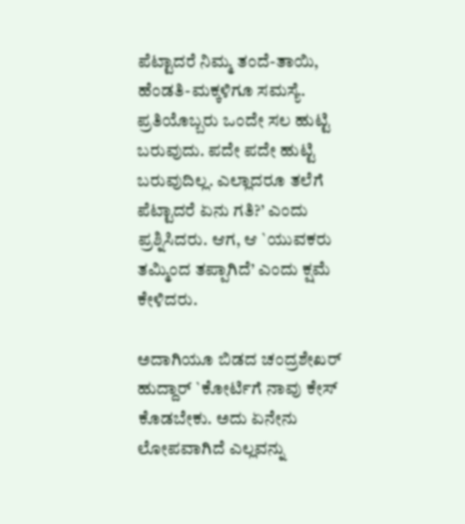ಪೆಟ್ಟಾದರೆ ನಿಮ್ಮ ತಂದೆ-ತಾಯಿ, ಹೆಂಡತಿ-ಮಕ್ಕಳಿಗೂ ಸಮಸ್ಯೆ. ಪ್ರತಿಯೊಬ್ಬರು ಒಂದೇ ಸಲ ಹುಟ್ಟಿ ಬರುವುದು. ಪದೇ ಪದೇ ಹುಟ್ಟಿ ಬರುವುದಿಲ್ಲ. ಎಲ್ಲಾದರೂ ತಲೆಗೆ ಪೆಟ್ಟಾದರೆ ಏನು ಗತಿ?’ ಎಂದು ಪ್ರಶ್ನಿಸಿದರು. ಆಗ, ಆ `ಯುವಕರು ತಮ್ಮಿಂದ ತಪ್ಪಾಗಿದೆ’ ಎಂದು ಕ್ಷಮೆ ಕೇಳಿದರು.

ಅದಾಗಿಯೂ ಬಿಡದ ಚಂದ್ರಶೇಖರ್ ಹುದ್ದಾರ್ `ಕೋರ್ಟಿಗೆ ನಾವು ಕೇಸ್ ಕೊಡಬೇಕು. ಅದು ಏನೇನು ಲೋಪವಾಗಿದೆ ಎಲ್ಲವನ್ನು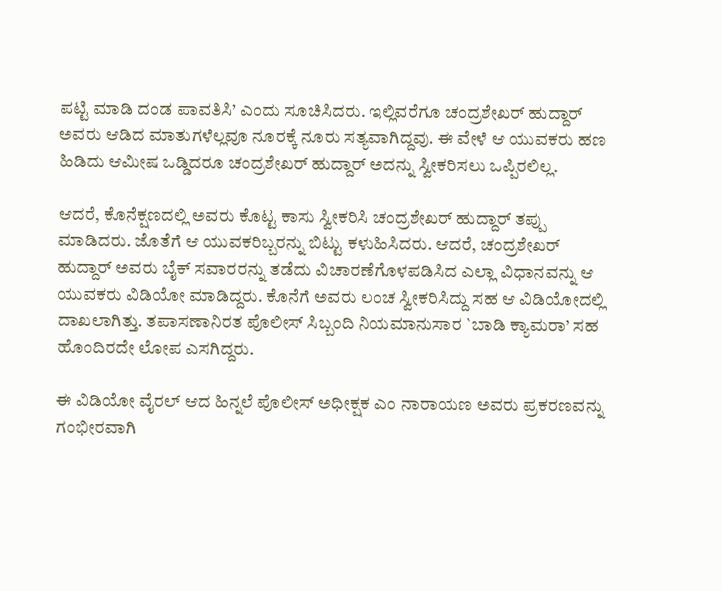ಪಟ್ಟಿ ಮಾಡಿ ದಂಡ ಪಾವತಿಸಿ’ ಎಂದು ಸೂಚಿಸಿದರು. ಇಲ್ಲಿವರೆಗೂ ಚಂದ್ರಶೇಖರ್ ಹುದ್ದಾರ್ ಅವರು ಆಡಿದ ಮಾತುಗಳೆಲ್ಲವೂ ನೂರಕ್ಕೆ ನೂರು ಸತ್ಯವಾಗಿದ್ದವು. ಈ ವೇಳೆ ಆ ಯುವಕರು ಹಣ ಹಿಡಿದು ಆಮೀಷ ಒಡ್ಡಿದರೂ ಚಂದ್ರಶೇಖರ್ ಹುದ್ದಾರ್ ಅದನ್ನು ಸ್ವೀಕರಿಸಲು ಒಪ್ಪಿರಲಿಲ್ಲ.

ಆದರೆ, ಕೊನೆಕ್ಷಣದಲ್ಲಿ ಅವರು ಕೊಟ್ಟ ಕಾಸು ಸ್ವೀಕರಿಸಿ ಚಂದ್ರಶೇಖರ್ ಹುದ್ದಾರ್ ತಪ್ಪು ಮಾಡಿದರು. ಜೊತೆಗೆ ಆ ಯುವಕರಿಬ್ಬರನ್ನು ಬಿಟ್ಟು ಕಳುಹಿಸಿದರು. ಆದರೆ, ಚಂದ್ರಶೇಖರ್ ಹುದ್ದಾರ್ ಅವರು ಬೈಕ್ ಸವಾರರನ್ನು ತಡೆದು ವಿಚಾರಣೆಗೊಳಪಡಿಸಿದ ಎಲ್ಲಾ ವಿಧಾನವನ್ನು ಆ ಯುವಕರು ವಿಡಿಯೋ ಮಾಡಿದ್ದರು. ಕೊನೆಗೆ ಅವರು ಲಂಚ ಸ್ವೀಕರಿಸಿದ್ದು ಸಹ ಆ ವಿಡಿಯೋದಲ್ಲಿ ದಾಖಲಾಗಿತ್ತು. ತಪಾಸಣಾನಿರತ ಪೊಲೀಸ್ ಸಿಬ್ಬಂದಿ ನಿಯಮಾನುಸಾರ `ಬಾಡಿ ಕ್ಯಾಮರಾ’ ಸಹ ಹೊಂದಿರದೇ ಲೋಪ ಎಸಗಿದ್ದರು.

ಈ ವಿಡಿಯೋ ವೈರಲ್ ಆದ ಹಿನ್ನಲೆ ಪೊಲೀಸ್ ಅಧೀಕ್ಷಕ ಎಂ ನಾರಾಯಣ ಅವರು ಪ್ರಕರಣವನ್ನು ಗಂಭೀರವಾಗಿ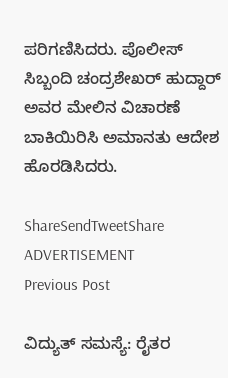ಪರಿಗಣಿಸಿದರು. ಪೊಲೀಸ್ ಸಿಬ್ಬಂದಿ ಚಂದ್ರಶೇಖರ್ ಹುದ್ದಾರ್ ಅವರ ಮೇಲಿನ ವಿಚಾರಣೆ ಬಾಕಿಯಿರಿಸಿ ಅಮಾನತು ಆದೇಶ ಹೊರಡಿಸಿದರು.

ShareSendTweetShare
ADVERTISEMENT
Previous Post

ವಿದ್ಯುತ್ ಸಮಸ್ಯೆ: ರೈತರ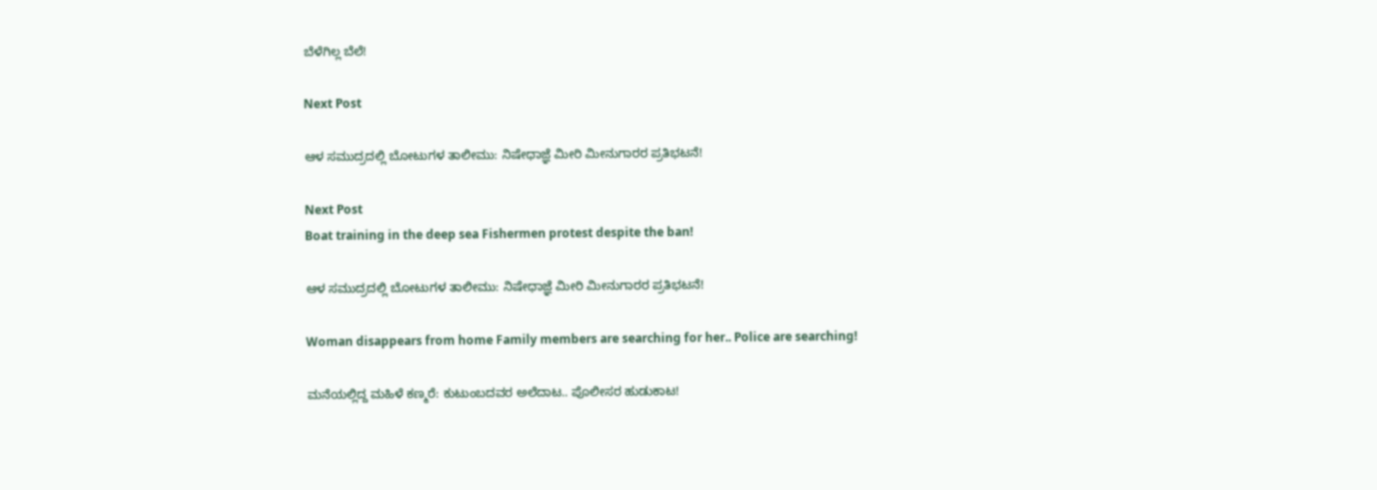ಬೆಳೆಗಿಲ್ಲ ಬೆಲೆ!

Next Post

ಆಳ ಸಮುದ್ರದಲ್ಲಿ ಬೋಟುಗಳ ತಾಲೀಮು: ನಿಷೇಧಾಜ್ಞೆ ಮೀರಿ ಮೀನುಗಾರರ ಪ್ರತಿಭಟನೆ!

Next Post
Boat training in the deep sea Fishermen protest despite the ban!

ಆಳ ಸಮುದ್ರದಲ್ಲಿ ಬೋಟುಗಳ ತಾಲೀಮು: ನಿಷೇಧಾಜ್ಞೆ ಮೀರಿ ಮೀನುಗಾರರ ಪ್ರತಿಭಟನೆ!

Woman disappears from home Family members are searching for her.. Police are searching!

ಮನೆಯಲ್ಲಿದ್ದ ಮಹಿಳೆ ಕಣ್ಮರೆ: ಕುಟುಂಬದವರ ಅಲೆದಾಟ.. ಪೊಲೀಸರ ಹುಡುಕಾಟ!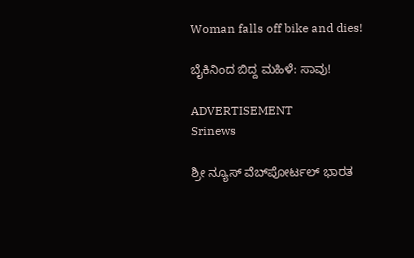Woman falls off bike and dies!

ಬೈಕಿನಿಂದ ಬಿದ್ದ ಮಹಿಳೆ: ಸಾವು!

ADVERTISEMENT
Srinews

ಶ್ರೀ ನ್ಯೂಸ್ ವೆಬ್‌ಪೋರ್ಟಲ್ ಭಾರತ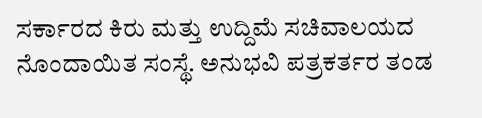ಸರ್ಕಾರದ ಕಿರು ಮತ್ತು ಉದ್ದಿಮೆ ಸಚಿವಾಲಯದ ನೊಂದಾಯಿತ ಸಂಸ್ಥೆ. ಅನುಭವಿ ಪತ್ರಕರ್ತರ ತಂಡ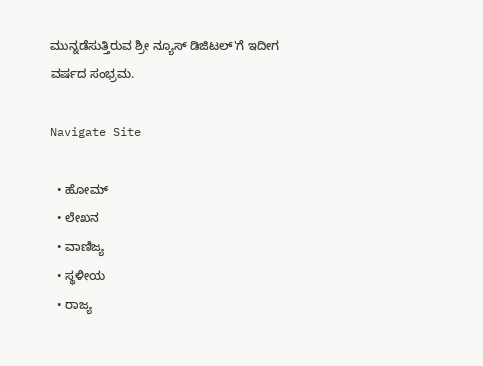ಮುನ್ನಡೆಸುತ್ತಿರುವ ಶ್ರೀ ನ್ಯೂಸ್ ಡಿಜಿಟಲ್'ಗೆ ಇದೀಗ ವರ್ಷದ ಸಂಭ್ರಮ.

Navigate Site

  • ಹೋಮ್
  • ಲೇಖನ
  • ವಾಣಿಜ್ಯ
  • ಸ್ಥಳೀಯ
  • ರಾಜ್ಯ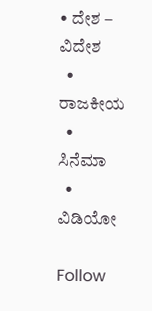• ದೇಶ – ವಿದೇಶ
  • ರಾಜಕೀಯ
  • ಸಿನೆಮಾ
  • ವಿಡಿಯೋ

Follow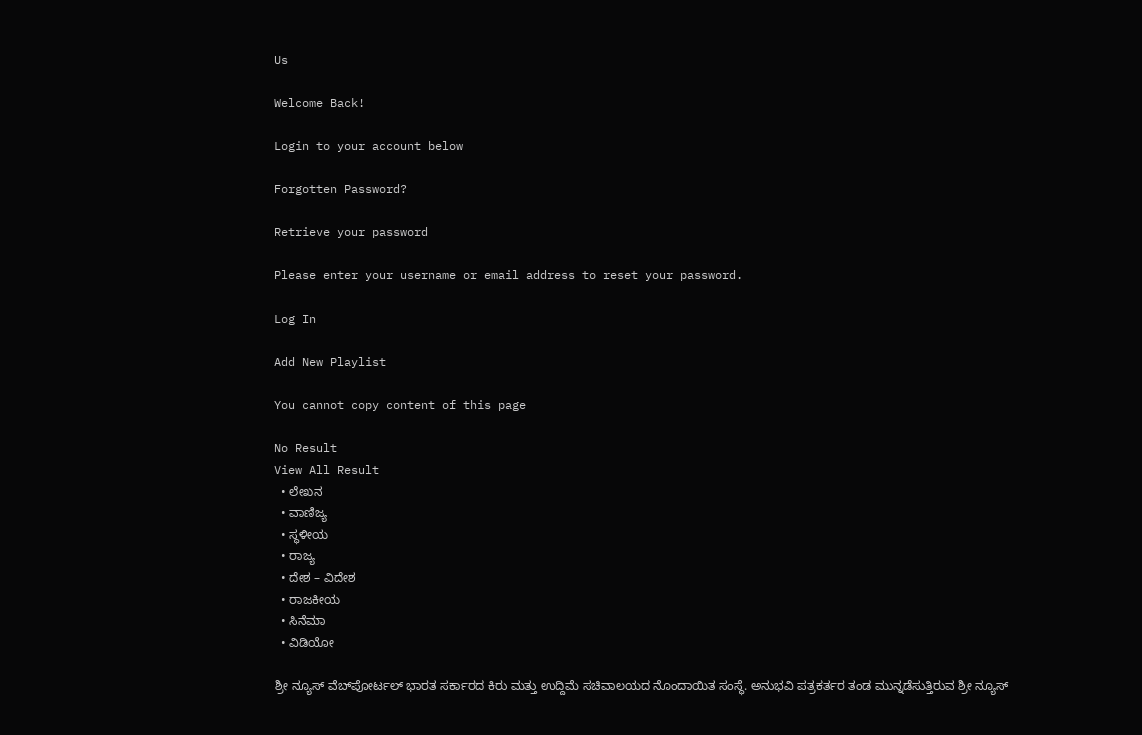Us

Welcome Back!

Login to your account below

Forgotten Password?

Retrieve your password

Please enter your username or email address to reset your password.

Log In

Add New Playlist

You cannot copy content of this page

No Result
View All Result
  • ಲೇಖನ
  • ವಾಣಿಜ್ಯ
  • ಸ್ಥಳೀಯ
  • ರಾಜ್ಯ
  • ದೇಶ – ವಿದೇಶ
  • ರಾಜಕೀಯ
  • ಸಿನೆಮಾ
  • ವಿಡಿಯೋ

ಶ್ರೀ ನ್ಯೂಸ್ ವೆಬ್‌ಪೋರ್ಟಲ್ ಭಾರತ ಸರ್ಕಾರದ ಕಿರು ಮತ್ತು ಉದ್ದಿಮೆ ಸಚಿವಾಲಯದ ನೊಂದಾಯಿತ ಸಂಸ್ಥೆ. ಅನುಭವಿ ಪತ್ರಕರ್ತರ ತಂಡ ಮುನ್ನಡೆಸುತ್ತಿರುವ ಶ್ರೀ ನ್ಯೂಸ್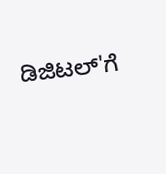ಡಿಜಿಟಲ್'ಗೆ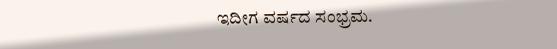ಇದೀಗ ವರ್ಷದ ಸಂಭ್ರಮ.